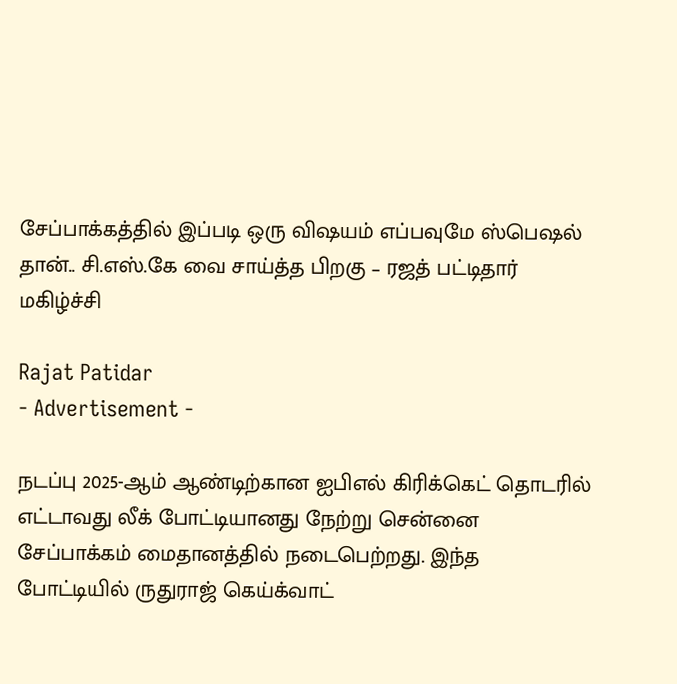சேப்பாக்கத்தில் இப்படி ஒரு விஷயம் எப்பவுமே ஸ்பெஷல் தான்.. சி.எஸ்.கே வை சாய்த்த பிறகு – ரஜத் பட்டிதார் மகிழ்ச்சி

Rajat Patidar
- Advertisement -

நடப்பு 2025-ஆம் ஆண்டிற்கான ஐபிஎல் கிரிக்கெட் தொடரில் எட்டாவது லீக் போட்டியானது நேற்று சென்னை சேப்பாக்கம் மைதானத்தில் நடைபெற்றது. இந்த போட்டியில் ருதுராஜ் கெய்க்வாட்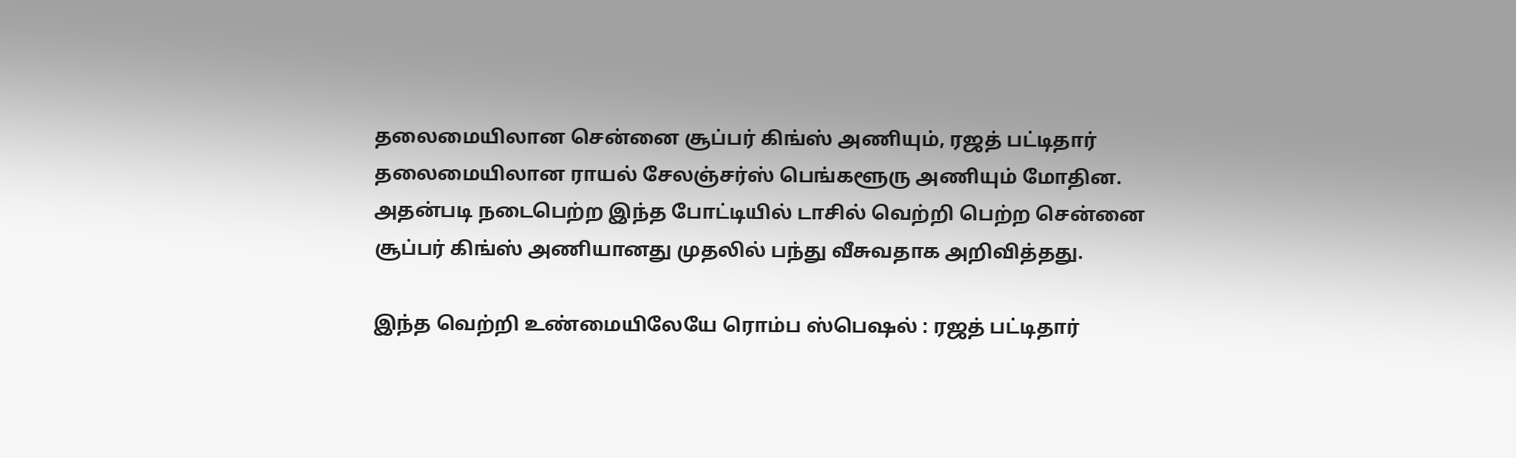தலைமையிலான சென்னை சூப்பர் கிங்ஸ் அணியும், ரஜத் பட்டிதார் தலைமையிலான ராயல் சேலஞ்சர்ஸ் பெங்களூரு அணியும் மோதின. அதன்படி நடைபெற்ற இந்த போட்டியில் டாசில் வெற்றி பெற்ற சென்னை சூப்பர் கிங்ஸ் அணியானது முதலில் பந்து வீசுவதாக அறிவித்தது.

இந்த வெற்றி உண்மையிலேயே ரொம்ப ஸ்பெஷல் : ரஜத் பட்டிதார்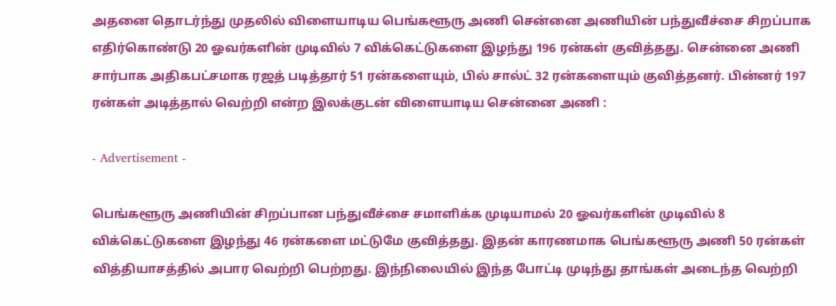அதனை தொடர்ந்து முதலில் விளையாடிய பெங்களூரு அணி சென்னை அணியின் பந்துவீச்சை சிறப்பாக எதிர்கொண்டு 20 ஓவர்களின் முடிவில் 7 விக்கெட்டுகளை இழந்து 196 ரன்கள் குவித்தது. சென்னை அணி சார்பாக அதிகபட்சமாக ரஜத் படித்தார் 51 ரன்களையும், பில் சால்ட் 32 ரன்களையும் குவித்தனர். பின்னர் 197 ரன்கள் அடித்தால் வெற்றி என்ற இலக்குடன் விளையாடிய சென்னை அணி :

- Advertisement -

பெங்களூரு அணியின் சிறப்பான பந்துவீச்சை சமாளிக்க முடியாமல் 20 ஓவர்களின் முடிவில் 8 விக்கெட்டுகளை இழந்து 46 ரன்களை மட்டுமே குவித்தது. இதன் காரணமாக பெங்களூரு அணி 50 ரன்கள் வித்தியாசத்தில் அபார வெற்றி பெற்றது. இந்நிலையில் இந்த போட்டி முடிந்து தாங்கள் அடைந்த வெற்றி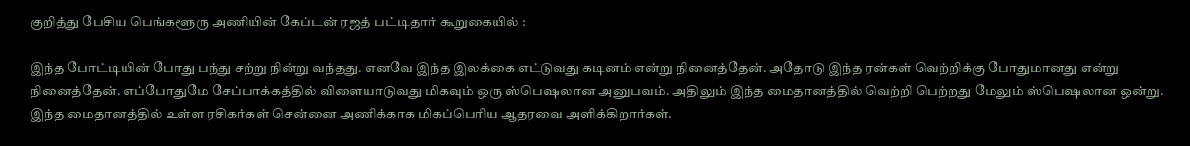குறித்து பேசிய பெங்களூரு அணியின் கேப்டன் ரஜத் பட்டிதார் கூறுகையில் :

இந்த போட்டியின் போது பந்து சற்று நின்று வந்தது. எனவே இந்த இலக்கை எட்டுவது கடினம் என்று நினைத்தேன். அதோடு இந்த ரன்கள் வெற்றிக்கு போதுமானது என்று நினைத்தேன். எப்போதுமே சேப்பாக்கத்தில் விளையாடுவது மிகவும் ஒரு ஸ்பெஷலான அனுபவம். அதிலும் இந்த மைதானத்தில் வெற்றி பெற்றது மேலும் ஸ்பெஷலான ஒன்று. இந்த மைதானத்தில் உள்ள ரசிகர்கள் சென்னை அணிக்காக மிகப்பெரிய ஆதரவை அளிக்கிறார்கள்.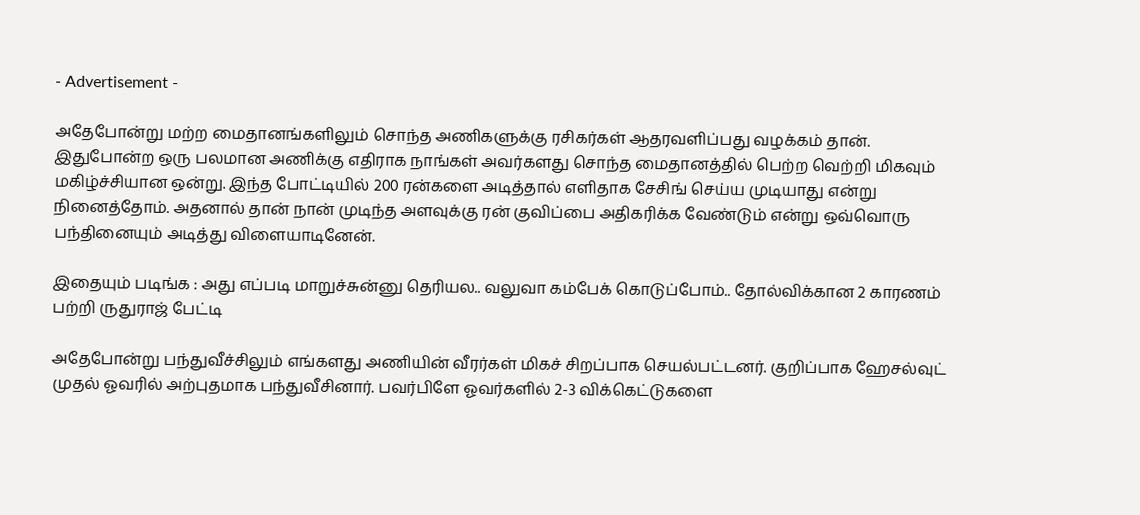- Advertisement -

அதேபோன்று மற்ற மைதானங்களிலும் சொந்த அணிகளுக்கு ரசிகர்கள் ஆதரவளிப்பது வழக்கம் தான். இதுபோன்ற ஒரு பலமான அணிக்கு எதிராக நாங்கள் அவர்களது சொந்த மைதானத்தில் பெற்ற வெற்றி மிகவும் மகிழ்ச்சியான ஒன்று. இந்த போட்டியில் 200 ரன்களை அடித்தால் எளிதாக சேசிங் செய்ய முடியாது என்று நினைத்தோம். அதனால் தான் நான் முடிந்த அளவுக்கு ரன் குவிப்பை அதிகரிக்க வேண்டும் என்று ஒவ்வொரு பந்தினையும் அடித்து விளையாடினேன்.

இதையும் படிங்க : அது எப்படி மாறுச்சுன்னு தெரியல.. வலுவா கம்பேக் கொடுப்போம்.. தோல்விக்கான 2 காரணம் பற்றி ருதுராஜ் பேட்டி

அதேபோன்று பந்துவீச்சிலும் எங்களது அணியின் வீரர்கள் மிகச் சிறப்பாக செயல்பட்டனர். குறிப்பாக ஹேசல்வுட் முதல் ஓவரில் அற்புதமாக பந்துவீசினார். பவர்பிளே ஓவர்களில் 2-3 விக்கெட்டுகளை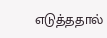எடுத்ததால்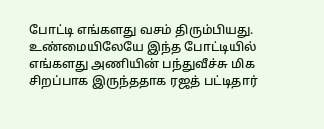போட்டி எங்களது வசம் திரும்பியது. உண்மையிலேயே இந்த போட்டியில் எங்களது அணியின் பந்துவீச்சு மிக சிறப்பாக இருந்ததாக ரஜத் பட்டிதார்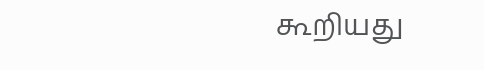கூறியது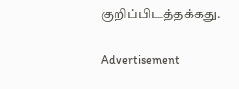குறிப்பிடத்தக்கது.

Advertisement